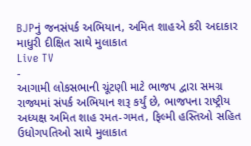BJPનું જનસંપર્ક અભિયાન, અમિત શાહએ કરી અદાકાર માધુરી દીક્ષિત સાથે મુલાકાત
Live TV
-
આગામી લોકસભાની ચૂંટણી માટે ભાજપ દ્વારા સમગ્ર રાજ્યમાં સંપર્ક અભિયાન શરૂ કર્યું છે, ભાજપના રાષ્ટ્રીય અધ્યક્ષ અમિત શાહ રમત-ગમત, ફિલ્મી હસ્તિઓ સહિત ઉધોગપતિઓ સાથે મુલાકાત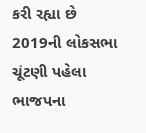કરી રહ્યા છે
2019ની લોકસભા ચૂંટણી પહેલા ભાજપના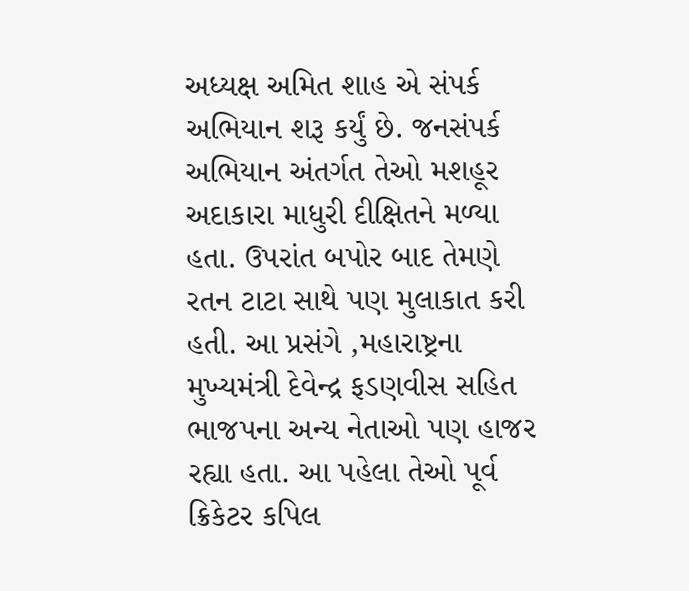અધ્યક્ષ અમિત શાહ એ સંપર્ક અભિયાન શરૂ કર્યું છે. જનસંપર્ક અભિયાન અંતર્ગત તેઓ મશહૂર અદાકારા માધુરી દીક્ષિતને મળ્યા હતા. ઉપરાંત બપોર બાદ તેમણે રતન ટાટા સાથે પણ મુલાકાત કરી હતી. આ પ્રસંગે ,મહારાષ્ટ્રના મુખ્યમંત્રી દેવેન્દ્ર ફડણવીસ સહિત ભાજપના અન્ય નેતાઓ પણ હાજર રહ્યા હતા. આ પહેલા તેઓ પૂર્વ ક્રિકેટર કપિલ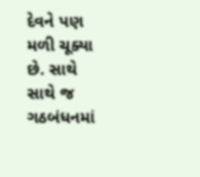દેવને પણ મળી ચૂક્યા છે. સાથે સાથે જ ગઠબંધનમાં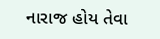નારાજ હોય તેવા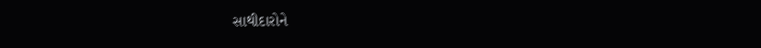સાથીદારોને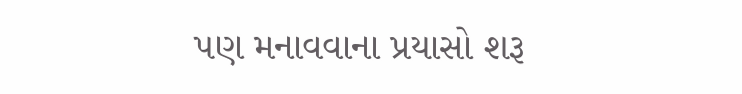પણ મનાવવાના પ્રયાસો શરૂ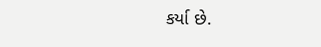કર્યા છે.